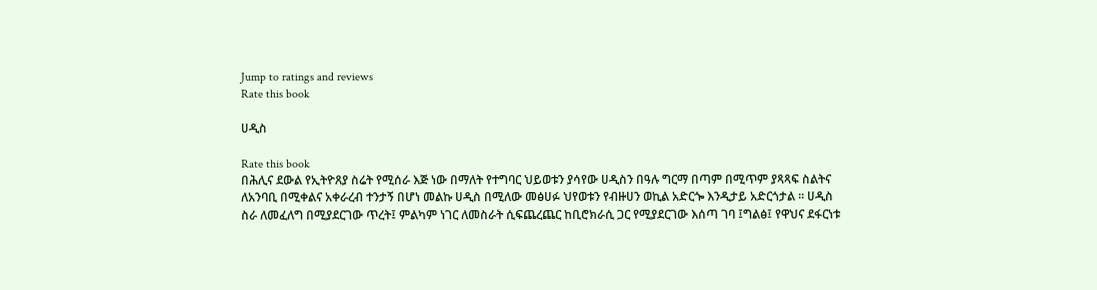Jump to ratings and reviews
Rate this book

ሀዲስ

Rate this book
በሕሊና ደውል የኢትዮጸያ ስሬት የሚሰራ እጅ ነው በማለት የተግባር ህይወቱን ያሳየው ሀዲስን በዓሉ ግርማ በጣም በሚጥም ያጻጻፍ ስልትና ለአንባቢ በሚቀልና አቀራረብ ተንታኝ በሆነ መልኩ ሀዲስ በሚለው መፅሀፉ ህየወቱን የብዙሀን ወኪል አድርጐ እንዲታይ አድርጎታል ። ሀዲስ ስራ ለመፈለግ በሚያደርገው ጥረት፤ ምልካም ነገር ለመስራት ሲፍጨረጨር ከቢሮክራሲ ጋር የሚያደርገው እሰጣ ገባ ፤ግልፅ፤ የዋህና ደፋርነቱ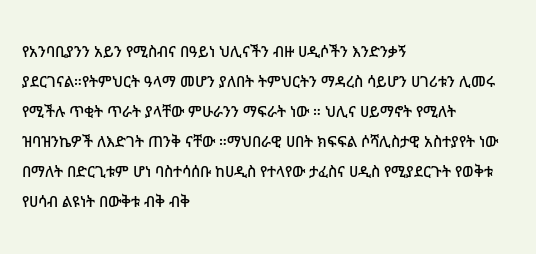የአንባቢያንን አይን የሚስብና በዓይነ ህሊናችን ብዙ ሀዲሶችን እንድንቃኝ ያደርገናል።የትምህርት ዓላማ መሆን ያለበት ትምህርትን ማዳረስ ሳይሆን ሀገሪቱን ሊመሩ የሚችሉ ጥቂት ጥራት ያላቸው ምሁራንን ማፍራት ነው ። ህሊና ሀይማኖት የሚለት ዝባዝንኬዎች ለእድገት ጠንቅ ናቸው ።ማህበራዊ ሀበት ክፍፍል ሶሻሊስታዊ አስተያየት ነው በማለት በድርጊቱም ሆነ ባስተሳሰቡ ከሀዲስ የተላየው ታፈስና ሀዲስ የሚያደርጉት የወቅቱ የሀሳብ ልዩነት በውቅቱ ብቅ ብቅ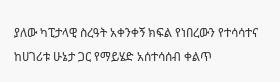ያለው ካፒታላዊ ስረዓት አቀንቀኝ ክፍል የነበረውን የተሳሳተና ከሀገሪቱ ሁኔታ ጋር የማይሄድ አሰተሳሰብ ቀልጥ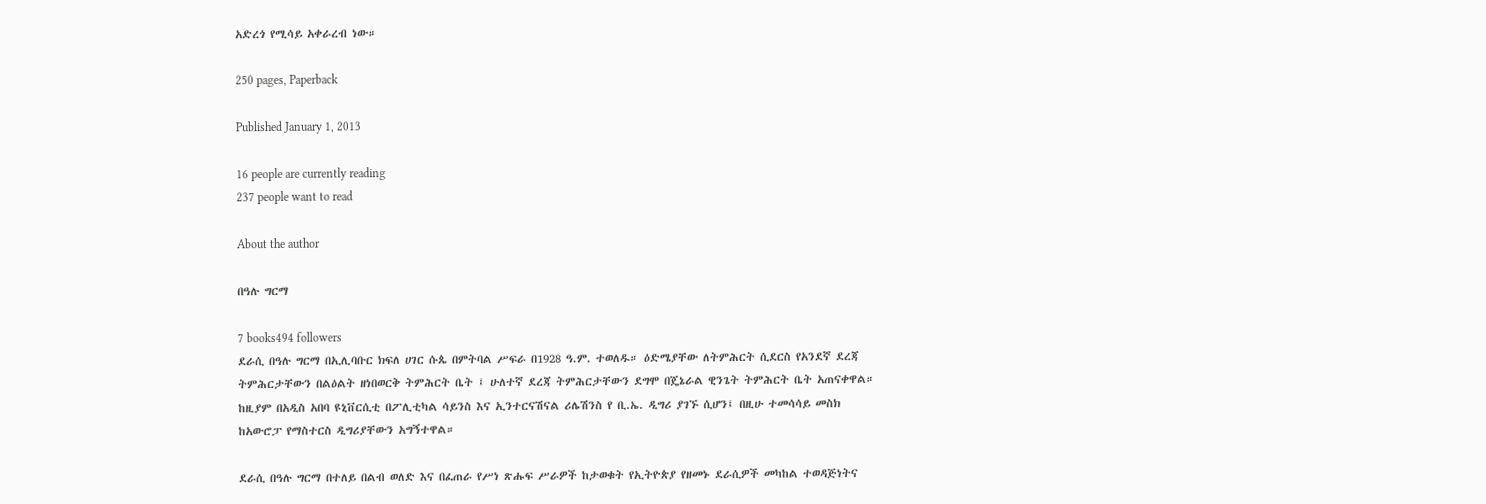አድረጎ የሚሳይ አቀራረብ ነው።

250 pages, Paperback

Published January 1, 2013

16 people are currently reading
237 people want to read

About the author

በዓሉ ግርማ

7 books494 followers
ደራሲ በዓሉ ግርማ በኢሊባቡር ክፍለ ሀገር ሱጴ በምትባል ሥፍራ በ1928 ዓ.ም. ተወለዱ። ዕድሜያቸው ለትምሕርት ሲደርስ የአንደኛ ደረጃ ትምሕርታቸውን በልዕልት ዘነበወርቅ ትምሕርት ቤት ፤ ሁለተኛ ደረጃ ትምሕርታቸውን ደግሞ በጄኔራል ዊንጌት ትምሕርት ቤት አጠናቀዋል። ከዚያም በአዲስ አበባ ዩኒቨርሲቲ በፖሊቲካል ሳይንስ እና ኢንተርናሽናል ሪሌሽንስ የ ቢ.ኤ. ዲግሪ ያገኙ ሲሆን፤ በዚሁ ተመሳሳይ መስክ ከአውሮፓ የማስተርስ ዲግሪያቸውን አግኝተዋል።

ደራሲ በዓሉ ግርማ በተለይ በልብ ወለድ እና በፈጠራ የሥነ ጽሑፍ ሥራዎች ከታወቁት የኢትዮጵያ የዘመኑ ደራሲዎች መካከል ተወዳጅነትና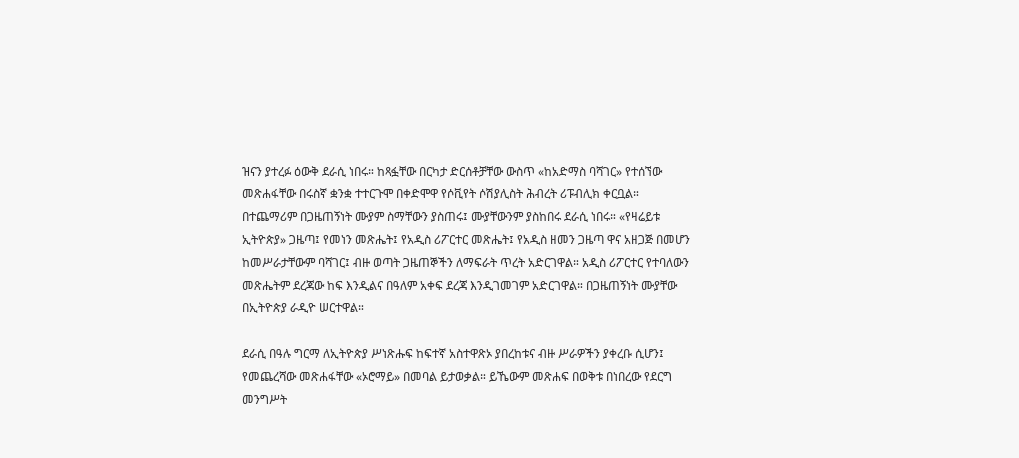ዝናን ያተረፉ ዕውቅ ደራሲ ነበሩ። ከጻፏቸው በርካታ ድርሰቶቻቸው ውስጥ «ከአድማስ ባሻገር» የተሰኘው መጽሐፋቸው በሩስኛ ቋንቋ ተተርጉሞ በቀድሞዋ የሶቪየት ሶሽያሊስት ሕብረት ሪፑብሊክ ቀርቧል። በተጨማሪም በጋዜጠኝነት ሙያም ስማቸውን ያስጠሩ፤ ሙያቸውንም ያስከበሩ ደራሲ ነበሩ። «የዛሬይቱ ኢትዮጵያ» ጋዜጣ፤ የመነን መጽሔት፤ የአዲስ ሪፖርተር መጽሔት፤ የአዲስ ዘመን ጋዜጣ ዋና አዘጋጅ በመሆን ከመሥራታቸውም ባሻገር፤ ብዙ ወጣት ጋዜጠኞችን ለማፍራት ጥረት አድርገዋል። አዲስ ሪፖርተር የተባለውን መጽሔትም ደረጃው ከፍ እንዲልና በዓለም አቀፍ ደረጃ እንዲገመገም አድርገዋል። በጋዜጠኝነት ሙያቸው በኢትዮጵያ ራዲዮ ሠርተዋል።

ደራሲ በዓሉ ግርማ ለኢትዮጵያ ሥነጽሑፍ ከፍተኛ አስተዋጽኦ ያበረከቱና ብዙ ሥራዎችን ያቀረቡ ሲሆን፤ የመጨረሻው መጽሐፋቸው «ኦሮማይ» በመባል ይታወቃል። ይኼውም መጽሐፍ በወቅቱ በነበረው የደርግ መንግሥት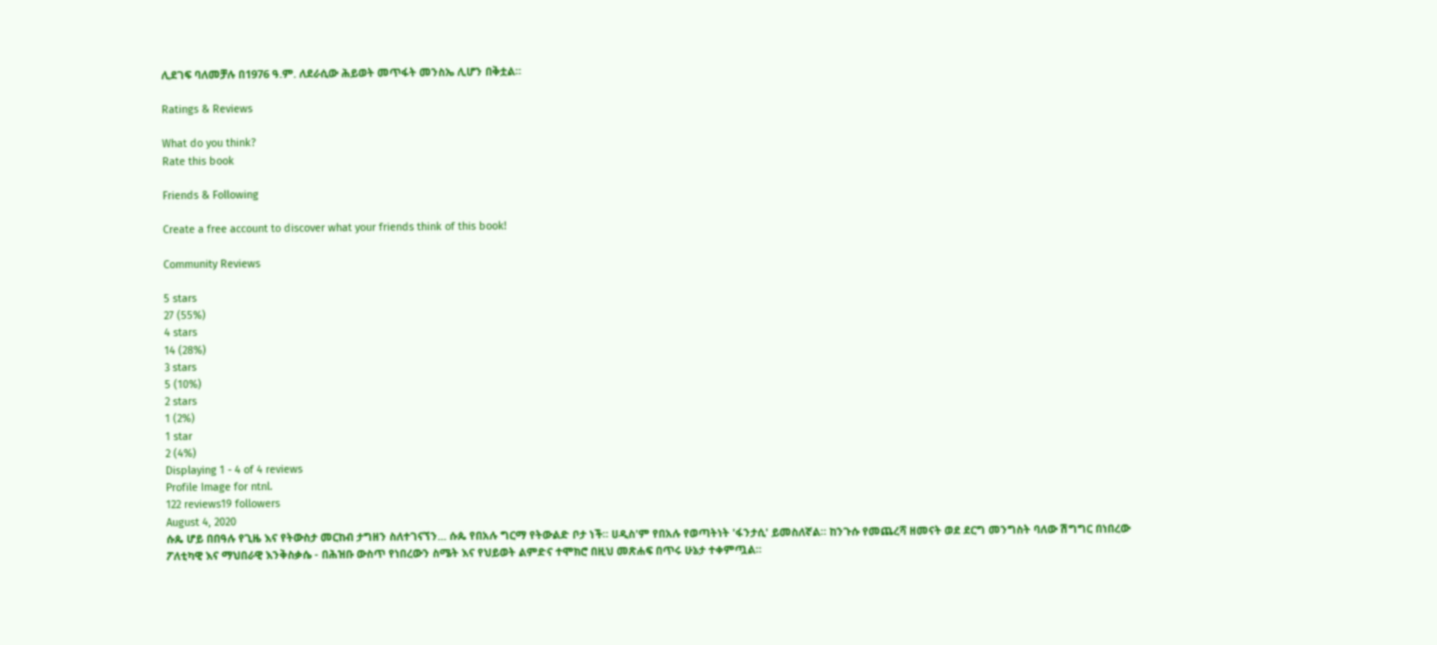ሊደገፍ ባለመቻሉ በ1976 ዓ.ም. ለደራሲው ሕይወት መጥፋት መንስኤ ሊሆን በቅቷል።

Ratings & Reviews

What do you think?
Rate this book

Friends & Following

Create a free account to discover what your friends think of this book!

Community Reviews

5 stars
27 (55%)
4 stars
14 (28%)
3 stars
5 (10%)
2 stars
1 (2%)
1 star
2 (4%)
Displaying 1 - 4 of 4 reviews
Profile Image for ntnl.
122 reviews19 followers
August 4, 2020
ሱጴ ሆይ በበዓሉ የጊዜ እና የትውስታ መርከብ ታግዘን ስለተገናኘን... ሱጴ የበአሉ ግርማ የትውልድ ቦታ ነች። ሀዲስ'ም የበአሉ የወጣትነት 'ፋንታሲ' ይመስለኛል። ከንጉሱ የመጨረሻ ዘመናት ወደ ደርግ መንግስት ባለው ሽግግር በነበረው ፖለቲካዊ እና ማህበራዊ እንቅስቃሴ - በሕዝቡ ውስጥ የነበረውን ስሜት እና የህይወት ልምድና ተሞክሮ በዚህ መጽሐፍ በጥሩ ሁኔታ ተቀምጧል።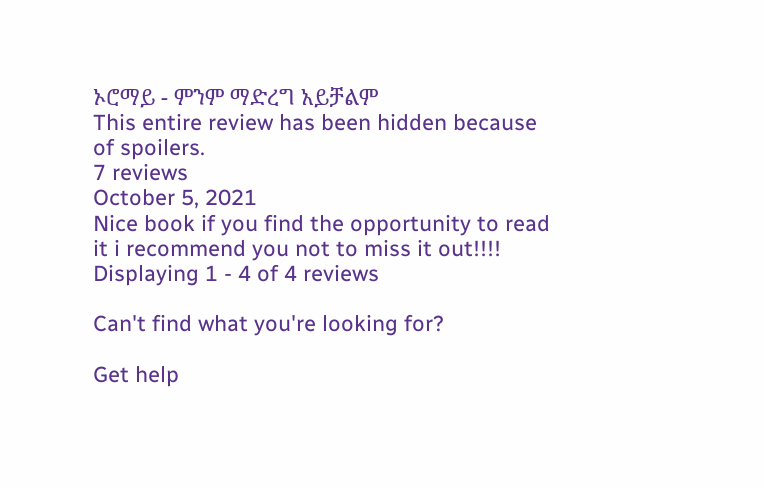ኦሮማይ - ምንም ማድረግ አይቻልም
This entire review has been hidden because of spoilers.
7 reviews
October 5, 2021
Nice book if you find the opportunity to read it i recommend you not to miss it out!!!!
Displaying 1 - 4 of 4 reviews

Can't find what you're looking for?

Get help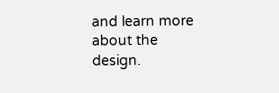and learn more about the design.